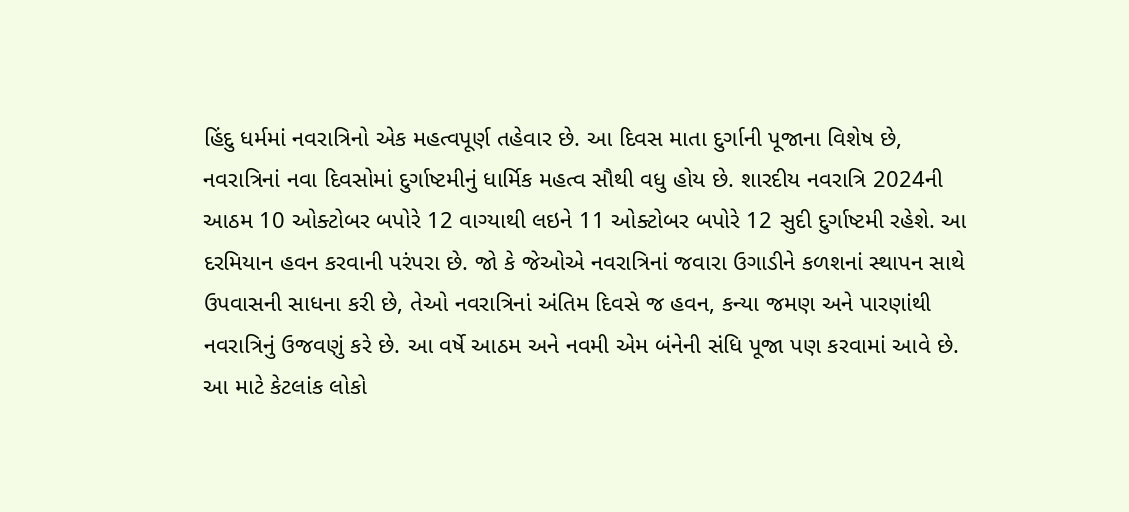હિંદુ ધર્મમાં નવરાત્રિનો એક મહત્વપૂર્ણ તહેવાર છે. આ દિવસ માતા દુર્ગાની પૂજાના વિશેષ છે, નવરાત્રિનાં નવા દિવસોમાં દુર્ગાષ્ટમીનું ધાર્મિક મહત્વ સૌથી વધુ હોય છે. શારદીય નવરાત્રિ 2024ની આઠમ 10 ઓક્ટોબર બપોરે 12 વાગ્યાથી લઇને 11 ઓક્ટોબર બપોરે 12 સુદી દુર્ગાષ્ટમી રહેશે. આ દરમિયાન હવન કરવાની પરંપરા છે. જો કે જેઓએ નવરાત્રિનાં જવારા ઉગાડીને કળશનાં સ્થાપન સાથે ઉપવાસની સાધના કરી છે, તેઓ નવરાત્રિનાં અંતિમ દિવસે જ હવન, કન્યા જમણ અને પારણાંથી નવરાત્રિનું ઉજવણું કરે છે. આ વર્ષે આઠમ અને નવમી એમ બંનેની સંધિ પૂજા પણ કરવામાં આવે છે. આ માટે કેટલાંક લોકો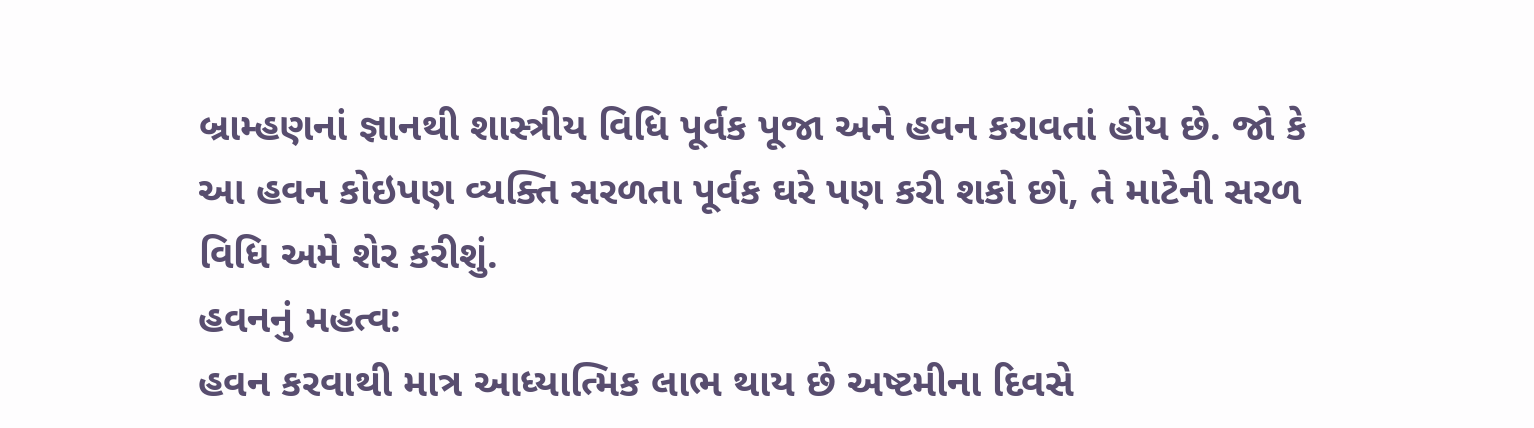બ્રામ્હણનાં જ્ઞાનથી શાસ્ત્રીય વિધિ પૂર્વક પૂજા અને હવન કરાવતાં હોય છે. જો કે આ હવન કોઇપણ વ્યક્તિ સરળતા પૂર્વક ઘરે પણ કરી શકો છો, તે માટેની સરળ વિધિ અમે શેર કરીશું.
હવનનું મહત્વ:
હવન કરવાથી માત્ર આધ્યાત્મિક લાભ થાય છે અષ્ટમીના દિવસે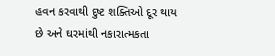હવન કરવાથી દુષ્ટ શક્તિઓ દૂર થાય છે અને ઘરમાંથી નકારાત્મકતા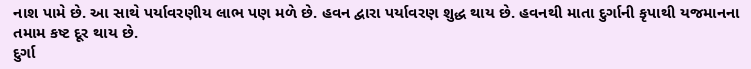નાશ પામે છે. આ સાથે પર્યાવરણીય લાભ પણ મળે છે. હવન દ્વારા પર્યાવરણ શુદ્ધ થાય છે. હવનથી માતા દુર્ગાની કૃપાથી યજમાનના તમામ કષ્ટ દૂર થાય છે.
દુર્ગા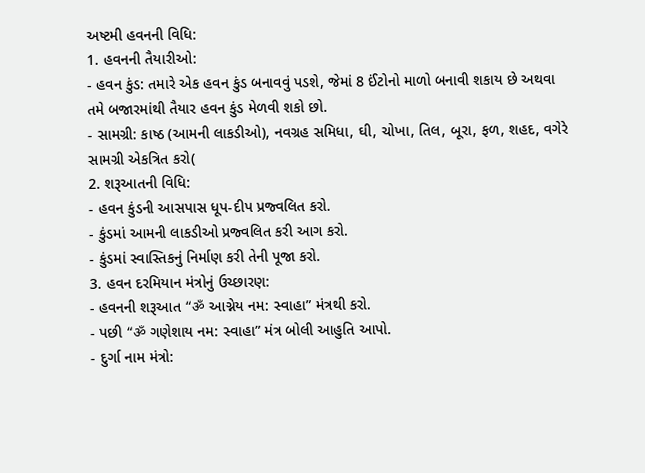અષ્ટમી હવનની વિધિ:
1. હવનની તૈયારીઓ:
- હવન કુંડ: તમારે એક હવન કુંડ બનાવવું પડશે, જેમાં 8 ઈંટોનો માળો બનાવી શકાય છે અથવા તમે બજારમાંથી તૈયાર હવન કુંડ મેળવી શકો છો.
- સામગ્રી: કાષ્ઠ (આમની લાકડીઓ), નવગ્રહ સમિધા, ઘી, ચોખા, તિલ, બૂરા, ફળ, શહદ, વગેરે સામગ્રી એકત્રિત કરો(
2. શરૂઆતની વિધિ:
- હવન કુંડની આસપાસ ધૂપ-દીપ પ્રજ્વલિત કરો.
- કુંડમાં આમની લાકડીઓ પ્રજ્વલિત કરી આગ કરો.
- કુંડમાં સ્વાસ્તિકનું નિર્માણ કરી તેની પૂજા કરો.
3. હવન દરમિયાન મંત્રોનું ઉચ્છારણ:
- હવનની શરૂઆત “ॐ આગ્નેય નમ: સ્વાહા” મંત્રથી કરો.
- પછી “ॐ ગણેશાય નમ: સ્વાહા” મંત્ર બોલી આહુતિ આપો.
- દુર્ગા નામ મંત્રો: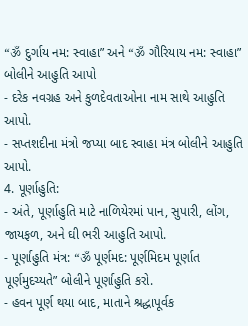“ॐ દુર્ગાય નમ: સ્વાહા” અને “ॐ ગૌરિયાય નમ: સ્વાહા” બોલીને આહુતિ આપો
- દરેક નવગ્રહ અને કુળદેવતાઓના નામ સાથે આહુતિ આપો.
- સપ્તશદીના મંત્રો જપ્યા બાદ સ્વાહા મંત્ર બોલીને આહુતિ આપો.
4. પૂર્ણાહુતિ:
- અંતે, પૂર્ણાહુતિ માટે નાળિયેરમાં પાન, સુપારી, લોંગ, જાયફળ, અને ઘી ભરી આહુતિ આપો.
- પૂર્ણાહુતિ મંત્ર: “ॐ પૂર્ણમદ: પૂર્ણમિદમ પૂર્ણાત પૂર્ણમુદચ્યતે” બોલીને પૂર્ણાહુતિ કરો.
- હવન પૂર્ણ થયા બાદ, માતાને શ્રદ્ધાપૂર્વક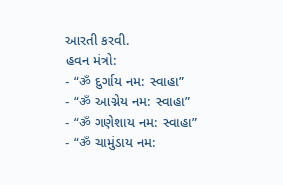આરતી કરવી.
હવન મંત્રો:
- “ॐ દુર્ગાય નમ: સ્વાહા”
- “ॐ આગ્નેય નમ: સ્વાહા”
- “ॐ ગણેશાય નમ: સ્વાહા”
- “ॐ ચામુંડાય નમ: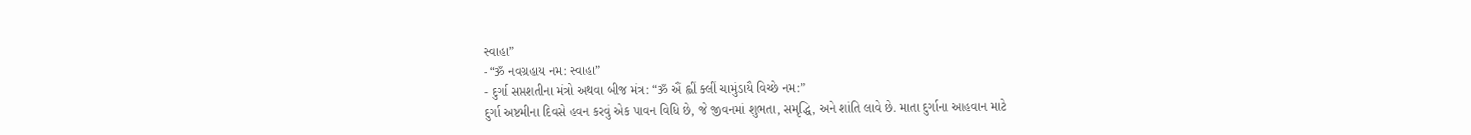સ્વાહા”
- “ॐ નવગ્રહાય નમ: સ્વાહા”
- દુર્ગા સપ્તશતીના મંત્રો અથવા બીજ મંત્ર: “ॐ ઐં હ્લીં ક્લીં ચામુંડાયૈ વિચ્છે નમ:”
દુર્ગા અષ્ટમીના દિવસે હવન કરવું એક પાવન વિધિ છે, જે જીવનમાં શુભતા, સમૃદ્ધિ, અને શાંતિ લાવે છે. માતા દુર્ગાના આહવાન માટે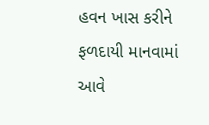હવન ખાસ કરીને ફળદાયી માનવામાં આવે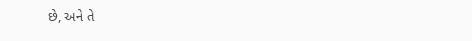છે, અને તે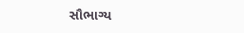સૌભાગ્ય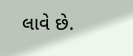લાવે છે.